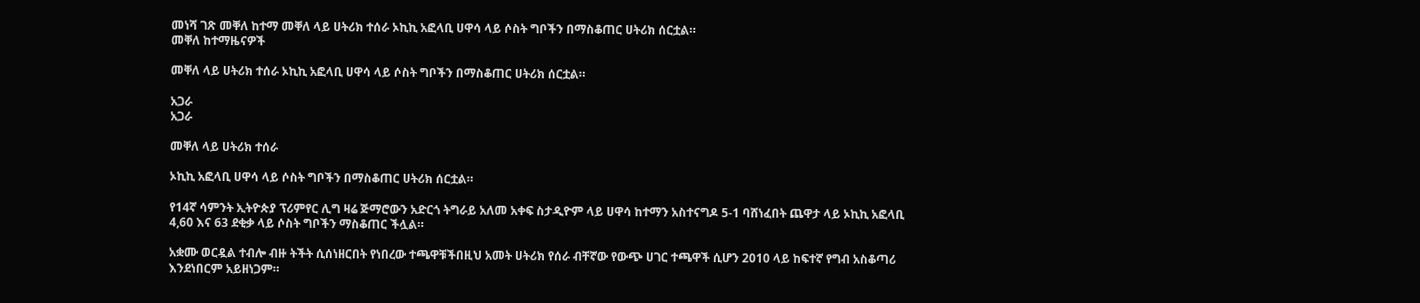መነሻ ገጽ መቐለ ከተማ መቐለ ላይ ሀትሪክ ተሰራ ኦኪኪ አፎላቢ ሀዋሳ ላይ ሶስት ግቦችን በማስቆጠር ሀትሪክ ሰርቷል።
መቐለ ከተማዜናዎች

መቐለ ላይ ሀትሪክ ተሰራ ኦኪኪ አፎላቢ ሀዋሳ ላይ ሶስት ግቦችን በማስቆጠር ሀትሪክ ሰርቷል።

አጋራ
አጋራ

መቐለ ላይ ሀትሪክ ተሰራ

ኦኪኪ አፎላቢ ሀዋሳ ላይ ሶስት ግቦችን በማስቆጠር ሀትሪክ ሰርቷል።

የ14ኛ ሳምንት ኢትዮጵያ ፕሪምየር ሊግ ዛሬ ጅማሮውን አድርጎ ትግራይ አለመ አቀፍ ስታዲዮም ላይ ሀዋሳ ከተማን አስተናግዶ 5-1 ባሸነፈበት ጨዋታ ላይ ኦኪኪ አፎላቢ 4,60 እና 63 ደቂቃ ላይ ሶስት ግቦችን ማስቆጠር ችሏል።

አቋሙ ወርዷል ተብሎ ብዙ ትችት ሲሰነዘርበት የነበረው ተጫዋቹችበዚህ አመት ሀትሪክ የሰራ ብቸኛው የውጭ ሀገር ተጫዋች ሲሆን 2010 ላይ ከፍተኛ የግብ አስቆጣሪ እንደነበርም አይዘነጋም።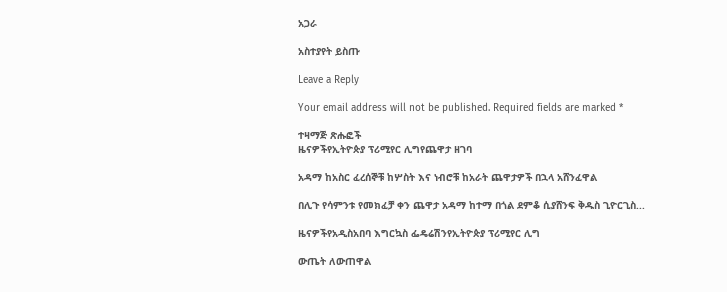አጋራ

አስተያየት ይስጡ

Leave a Reply

Your email address will not be published. Required fields are marked *

ተዛማጅ ጽሑፎች
ዜናዎችየኢትዮጵያ ፕሪሚየር ሊግየጨዋታ ዘገባ

አዳማ ከአስር ፈረሰኞቹ ከሦስት እና ነብሮቹ ከአራት ጨዋታዎች በኋላ አሸንፈዋል

በሊጉ የሳምንቱ የመክፈቻ ቀን ጨዋታ አዳማ ከተማ በጎል ደምቆ ሲያሸንፍ ቅዱስ ጊዮርጊስ...

ዜናዎችየአዲስአበባ እግርኳስ ፌዴሬሽንየኢትዮጵያ ፕሪሚየር ሊግ

ውጤት ለውጠዋል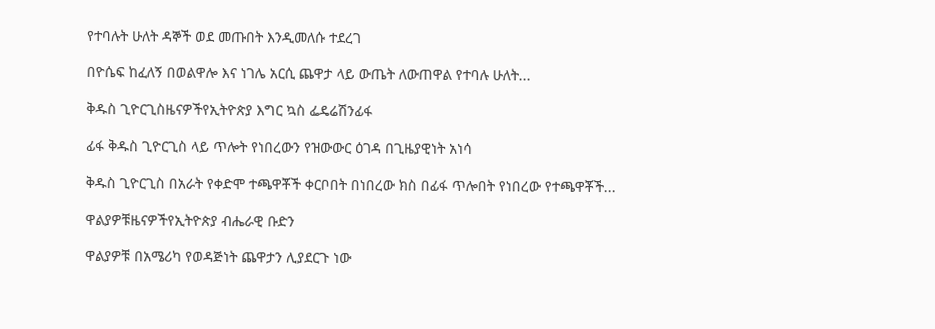የተባሉት ሁለት ዳኞች ወደ መጡበት እንዲመለሱ ተደረገ

በዮሴፍ ከፈለኝ በወልዋሎ እና ነገሌ አርሲ ጨዋታ ላይ ውጤት ለውጠዋል የተባሉ ሁለት...

ቅዱስ ጊዮርጊስዜናዎችየኢትዮጵያ እግር ኳስ ፌዴሬሽንፊፋ

ፊፋ ቅዱስ ጊዮርጊስ ላይ ጥሎት የነበረውን የዝውውር ዕገዳ በጊዜያዊነት አነሳ

ቅዱስ ጊዮርጊስ በአራት የቀድሞ ተጫዋቾች ቀርቦበት በነበረው ክስ በፊፋ ጥሎበት የነበረው የተጫዋቾች...

ዋልያዎቹዜናዎችየኢትዮጵያ ብሔራዊ ቡድን

ዋልያዎቹ በአሜሪካ የወዳጅነት ጨዋታን ሊያደርጉ ነው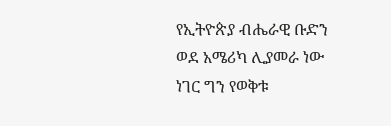የኢትዮጵያ ብሔራዊ ቡድን ወደ አሜሪካ ሊያመራ ነው ነገር ግን የወቅቱ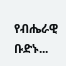የብሔራዊ ቡድኑ...